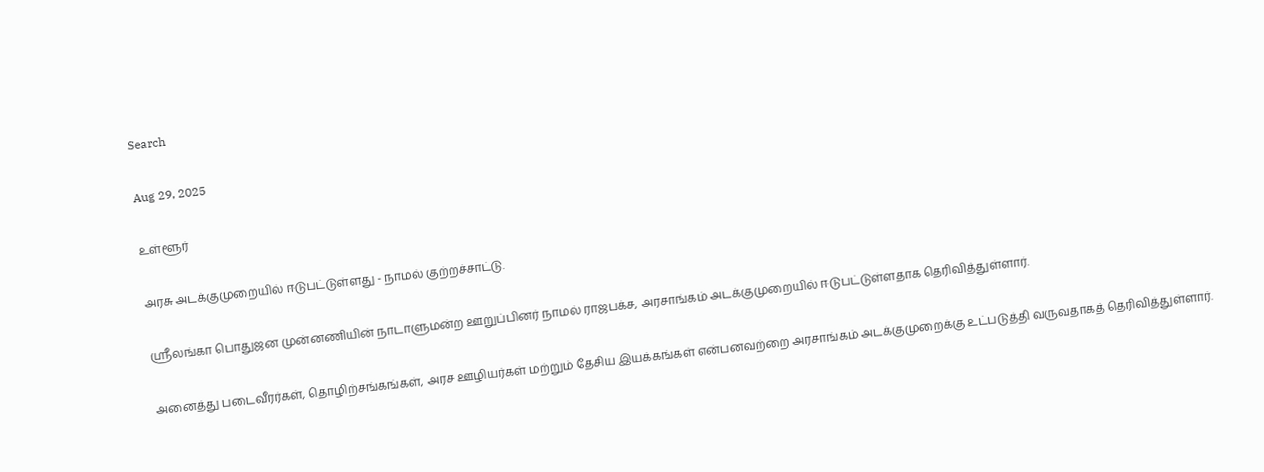Search

Aug 29, 2025

உள்ளூர்

அரசு அடக்குமுறையில் ஈடுபட்டுள்ளது - நாமல் குற்றச்சாட்டு.

ஸ்ரீலங்கா பொதுஜன முன்னணியின் நாடாளுமன்ற ஊறுப்பினர் நாமல் ராஜபக்ச, அரசாங்கம் அடக்குமுறையில் ஈடுபட்டுள்ளதாக தெரிவித்துள்ளார்.

அனைத்து படைவீரர்கள், தொழிற்சங்கங்கள், அரச ஊழியர்கள் மற்றும் தேசிய இயக்கங்கள் என்பனவற்றை அரசாங்கம் அடக்குமுறைக்கு உட்படுத்தி வருவதாகத் தெரிவித்துள்ளார்.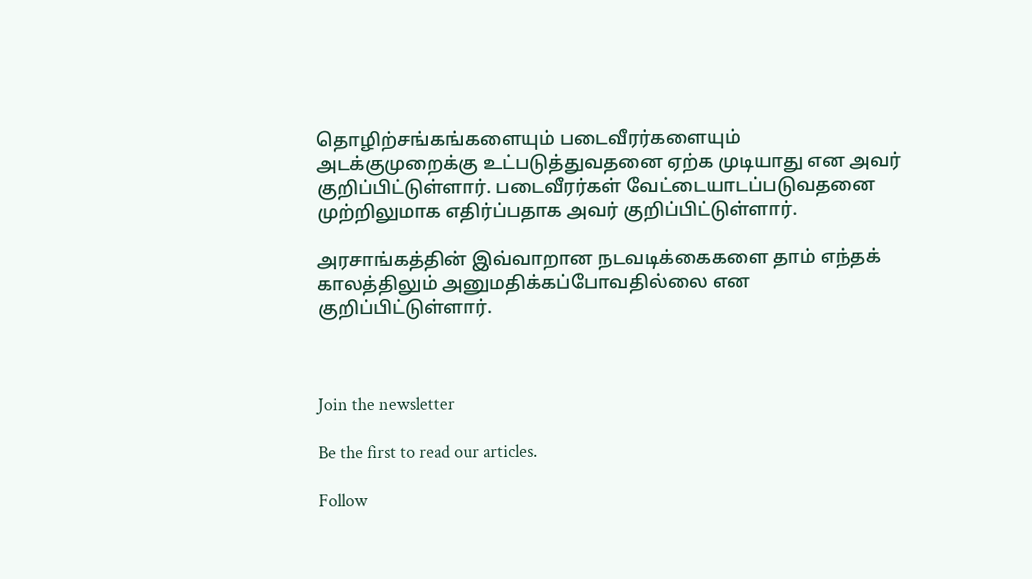தொழிற்சங்கங்களையும் படைவீரர்களையும் அடக்குமுறைக்கு உட்படுத்துவதனை ஏற்க முடியாது என அவர் குறிப்பிட்டுள்ளார். படைவீரர்கள் வேட்டையாடப்படுவதனை முற்றிலுமாக எதிர்ப்பதாக அவர் குறிப்பிட்டுள்ளார்.

அரசாங்கத்தின் இவ்வாறான நடவடிக்கைகளை தாம் எந்தக் காலத்திலும் அனுமதிக்கப்போவதில்லை என குறிப்பிட்டுள்ளார்.



Join the newsletter

Be the first to read our articles.

Follow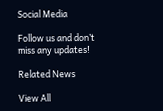Social Media

Follow us and don’t miss any updates!

Related News

View All